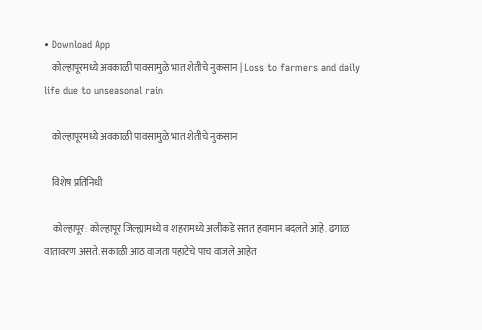• Download App
    कोल्हापूरमध्ये अवकाळी पावसामुळे भात शेतीचे नुकसान | Loss to farmers and daily life due to unseasonal rain

    कोल्हापूरमध्ये अवकाळी पावसामुळे भात शेतीचे नुकसान

    विशेष प्रतिनिधी

    कोल्हापूर: कोल्हापूर जिल्ह्यामध्ये व शहरामध्ये अलीकडे सतत हवामान बदलते आहे. ढगाळ वातावरण असते. सकाळी आठ वाजता पहाटेचे पाच वाजले आहेत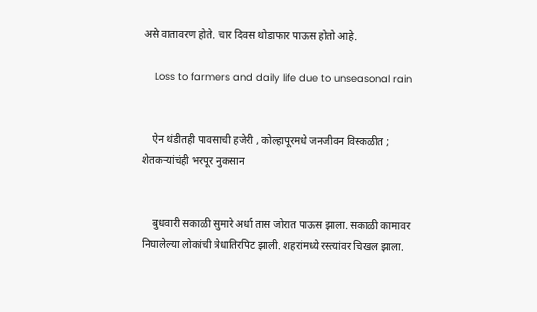असे वातावरण होते. चार दिवस थोडाफार पाऊस होतो आहे.

    Loss to farmers and daily life due to unseasonal rain


    ऐन थंडीतही पावसाची हजेरी , कोल्हापूरमधे जनजीवन विस्कळीत ; शेतकऱ्यांचंही भरपूर नुकसान


    बुधवारी सकाळी सुमारे अर्धा तास जोरात पाऊस झाला. सकाळी कामावर निघालेल्या लोकांची त्रेधातिरपिट झाली. शहरांमध्ये रस्त्यांवर चिखल झाला.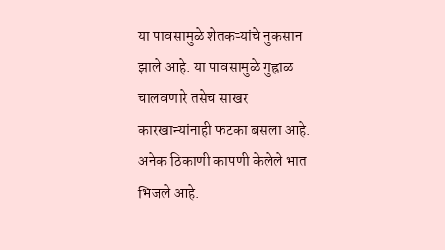या पावसामुळे शेतकऱ्यांचे नुकसान झाले आहे. या पावसामुळे गुह्राळ चालवणारे तसेच साखर कारखान्यांनाही फटका बसला आहे. अनेक ठिकाणी कापणी केलेले भात भिजले आहे.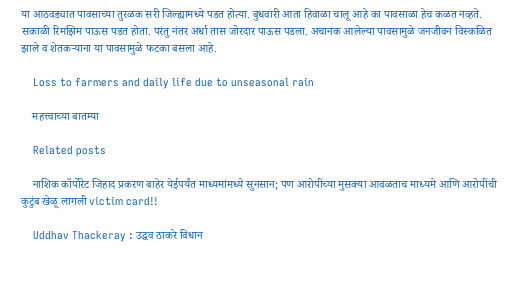या आठवड्यात पावसाच्या तुरळक सरी जिल्ह्यामध्ये पडत होत्या. बुधवारी आता हिवाळा चालू आहे का पावसाळा हेच कळत नव्हते. सकाळी रिमझिम पाऊस पडत होता. परंतु नंतर अर्धा तास जोरदार पाऊस पडला. अचानक आलेल्या पावसामुळे जनजीवन विस्कळित झाले व शेतकऱ्याना या पावसामुळे फटका बसला आहे.

    Loss to farmers and daily life due to unseasonal rain

    महत्त्वाच्या बातम्या

    Related posts

    नाशिक कॉर्पोरेट जिहाद प्रकरण बाहेर येईपर्यंत माध्यमांमध्ये सुनसान; पण आरोपींच्या मुसक्या आवळताच माध्यमे आणि आरोपींची कुटुंब खेळू लागली victim card!!

    Uddhav Thackeray : उद्धव ठाकरे विधान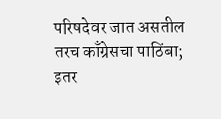परिषदेवर जात असतील तरच काँग्रेसचा पाठिंबा; इतर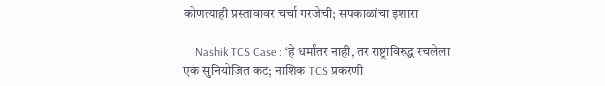कोणत्याही प्रस्तावावर चर्चा गरजेची; सपकाळांचा इशारा

    Nashik TCS Case : ‘हे धर्मांतर नाही, तर राष्ट्राविरुद्ध रचलेला एक सुनियोजित कट; नाशिक TCS प्रकरणी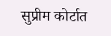सुप्रीम कोर्टात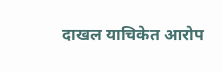दाखल याचिकेत आरोप